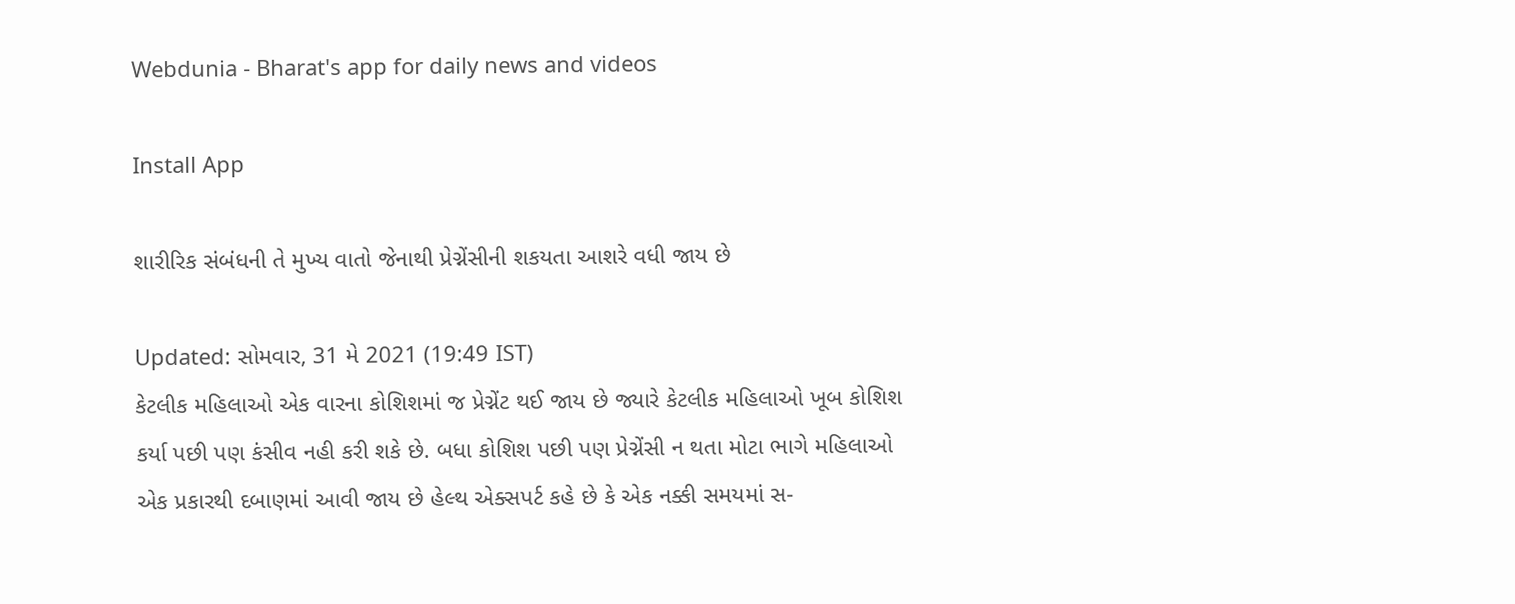Webdunia - Bharat's app for daily news and videos

Install App

શારીરિક સંબંધની તે મુખ્ય વાતો જેનાથી પ્રેગ્નેંસીની શકયતા આશરે વધી જાય છે

Updated: સોમવાર, 31 મે 2021 (19:49 IST)
કેટલીક મહિલાઓ એક વારના કોશિશમાં જ પ્રેગ્નેંટ થઈ જાય છે જ્યારે કેટલીક મહિલાઓ ખૂબ કોશિશ કર્યા પછી પણ કંસીવ નહી કરી શકે છે. બધા કોશિશ પછી પણ પ્રેગ્નેંસી ન થતા મોટા ભાગે મહિલાઓ એક પ્રકારથી દબાણમાં આવી જાય છે હેલ્થ એક્સપર્ટ કહે છે કે એક નક્કી સમયમાં સ-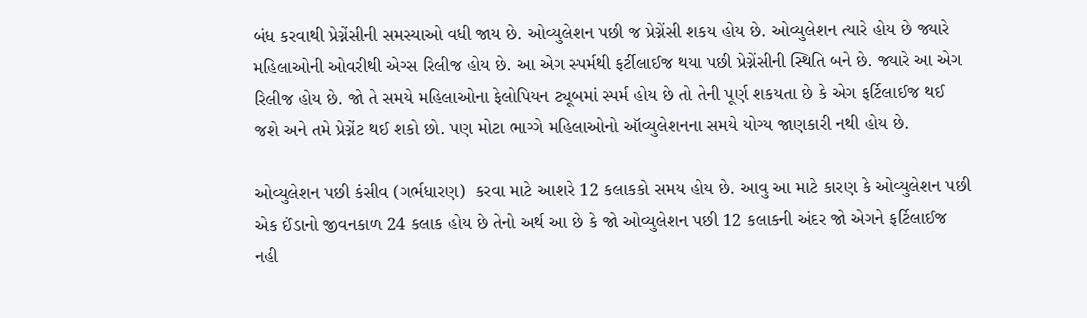બંધ કરવાથી પ્રેગ્નેંસીની સમસ્યાઓ વધી જાય છે. ઓવ્યુલેશન પછી જ પ્રેગ્નેંસી શકય હોય છે. ઓવ્યુલેશન ત્યારે હોય છે જ્યારે મહિલાઓની ઓવરીથી એગ્સ રિલીજ હોય છે. આ એગ સ્પર્મથી ફર્ટીલાઈજ થયા પછી પ્રેગ્નેંસીની સ્થિતિ બને છે. જ્યારે આ એગ રિલીજ હોય છે. જો તે સમયે મહિલાઓના ફેલોપિયન ટ્યૂબમાં સ્પર્મ હોય છે તો તેની પૂર્ણ શકયતા છે કે એગ ફર્ટિલાઈજ થઈ જશે અને તમે પ્રેગ્નેંટ થઈ શકો છો. પણ મોટા ભાગ્ગે મહિલાઓનો ઑવ્યુલેશનના સમયે યોગ્ય જાણકારી નથી હોય છે.

ઓવ્યુલેશન પછી કંસીવ (ગર્ભધારણ)  કરવા માટે આશરે 12 કલાકકો સમય હોય છે. આવુ આ માટે કારણ કે ઓવ્યુલેશન પછી એક ઈંડાનો જીવનકાળ 24 કલાક હોય છે તેનો અર્થ આ છે કે જો ઓવ્યુલેશન પછી 12 કલાકની અંદર જો એગને ફર્ટિલાઈજ નહી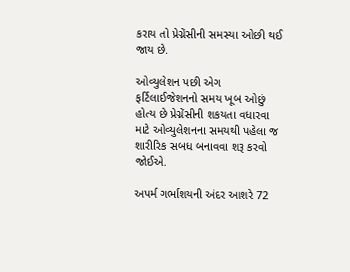કરાય તો પ્રેગ્નેંસીની સમસ્યા ઓછી થઈ જાય છે.

ઓવ્યુલેશન પછી એગ ફર્ટિલાઈજેશનનો સમય ખૂબ ઓછું હોત્ય છે પ્રેગ્નેંસીની શકયતા વધારવા માટે ઓવ્યુલેશનના સમયથી પહેલા જ શારીરિક સબધ બનાવવા શરૂ કરવો જોઈએ.

અપર્મ ગર્ભાશયની અંદર આશરે 72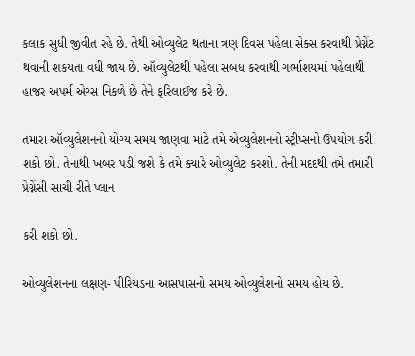કલાક સુધી જીવીત રહે છે. તેથી ઓવ્યુલેટ થતાના ત્રણ દિવસ પહેલા સેક્સ કરવાથી પ્રેગ્નેંટ થવાની શકયતા વધી જાય છે. ઑવ્યુલેટથી પહેલા સબધ કરવાથી ગર્ભાશયમાં પહેલાથી હાજર અપર્મ એગ્સ નિકળે છે તેને ફરિલાઈજ કરે છે.

તમારા ઑવ્યુલેશનનો યોગ્ય સમય જાણવા માટે તમે એવ્યુલેશનનો સ્ટ્રીપ્સનો ઉપયોગ કરી શકો છો. તેનાથી ખબર પડી જશે કે તમે ક્યારે ઓવ્યુલેટ કરશો. તેની મદદથી તમે તમારી પ્રેગ્નેંસી સાચી રીતે પ્લાન

કરી શકો છો.

ઓવ્યુલેશનના લક્ષણ- પીરિયડના આસપાસનો સમય ઓવ્યુલેશનો સમય હોય છે.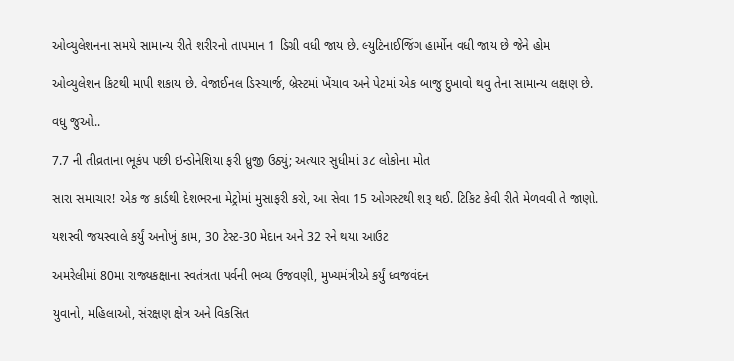ઓવ્યુલેશનના સમયે સામાન્ય રીતે શરીરનો તાપમાન 1 ડિગ્રી વધી જાય છે. લ્યુટિનાઈજિંગ હાર્મોન વધી જાય છે જેને હોમ

ઓવ્યુલેશન કિટથી માપી શકાય છે. વેજાઈનલ ડિસ્ચાર્જ, બ્રેસ્ટમાં ખેંચાવ અને પેટમાં એક બાજુ દુખાવો થવુ તેના સામાન્ય લક્ષણ છે.

વધુ જુઓ..

7.7 ની તીવ્રતાના ભૂકંપ પછી ઇન્ડોનેશિયા ફરી ધ્રુજી ઉઠ્યું; અત્યાર સુધીમાં ૩૮ લોકોના મોત

સારા સમાચાર! એક જ કાર્ડથી દેશભરના મેટ્રોમાં મુસાફરી કરો, આ સેવા 15 ઓગસ્ટથી શરૂ થઈ. ટિકિટ કેવી રીતે મેળવવી તે જાણો.

યશસ્વી જયસ્વાલે કર્યું અનોખું કામ, 30 ટેસ્ટ-30 મેદાન અને 32 રને થયા આઉટ

અમરેલીમાં 80મા રાજ્યકક્ષાના સ્વતંત્રતા પર્વની ભવ્ય ઉજવણી, મુખ્યમંત્રીએ કર્યું ધ્વજવંદન

યુવાનો, મહિલાઓ, સંરક્ષણ ક્ષેત્ર અને વિકસિત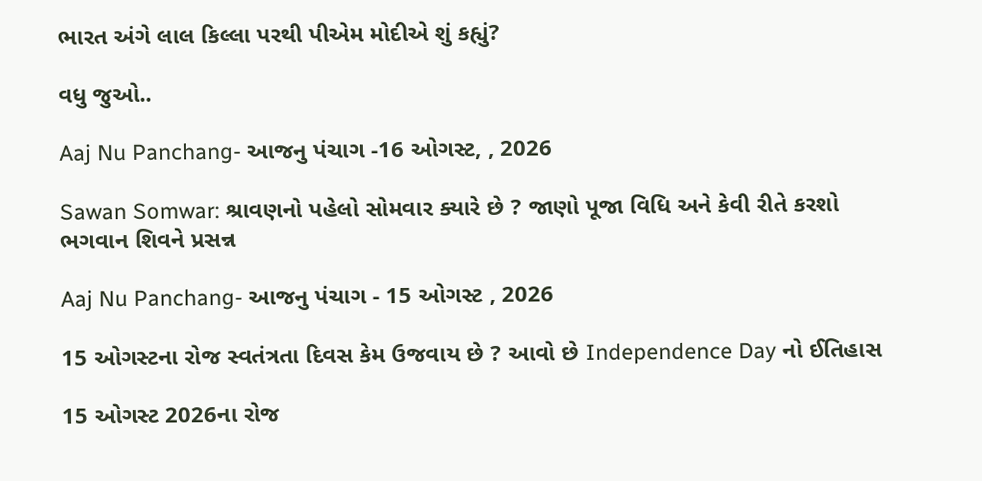ભારત અંગે લાલ કિલ્લા પરથી પીએમ મોદીએ શું કહ્યું?

વધુ જુઓ..

Aaj Nu Panchang- આજનુ પંચાગ -16 ઓગસ્ટ, , 2026

Sawan Somwar: શ્રાવણનો પહેલો સોમવાર ક્યારે છે ? જાણો પૂજા વિધિ અને કેવી રીતે કરશો ભગવાન શિવને પ્રસન્ન

Aaj Nu Panchang- આજનુ પંચાગ - 15 ઓગસ્ટ , 2026

15 ઓગસ્ટના રોજ સ્વતંત્રતા દિવસ કેમ ઉજવાય છે ? આવો છે Independence Day નો ઈતિહાસ

15 ઓગસ્ટ 2026ના રોજ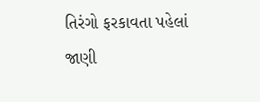તિરંગો ફરકાવતા પહેલાં જાણી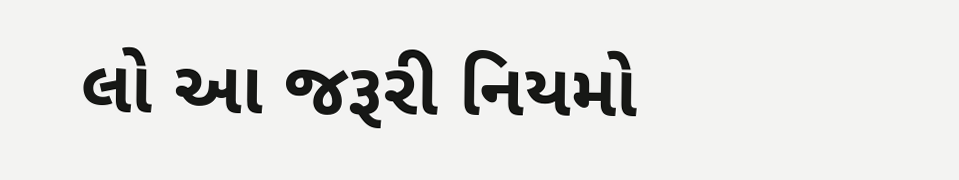લો આ જરૂરી નિયમો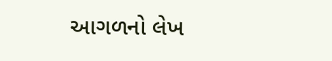આગળનો લેખ